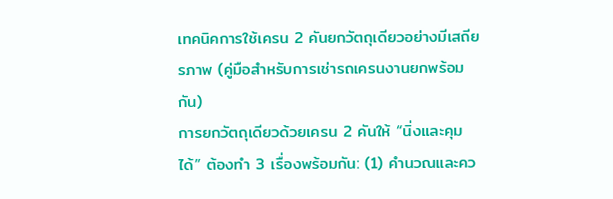เทคนิคการใช้เครน 2 คันยกวัตถุเดียวอย่างมีเสถียรภาพ (คู่มือสำหรับการเช่ารถเครนงานยกพร้อมกัน)
การยกวัตถุเดียวด้วยเครน 2 คันให้ “นิ่งและคุมได้” ต้องทำ 3 เรื่องพร้อมกัน: (1) คำนวณและคว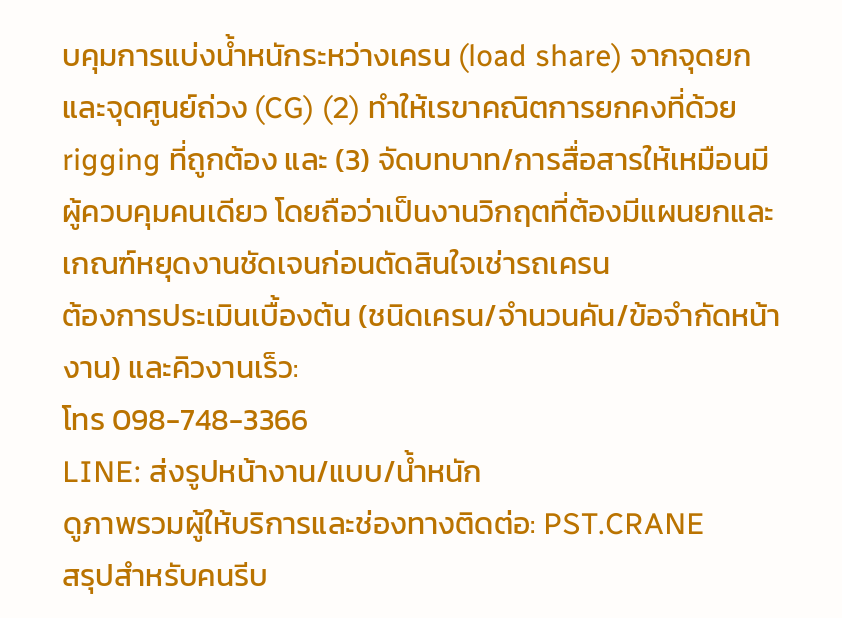บคุมการแบ่งน้ำหนักระหว่างเครน (load share) จากจุดยกและจุดศูนย์ถ่วง (CG) (2) ทำให้เรขาคณิตการยกคงที่ด้วย rigging ที่ถูกต้อง และ (3) จัดบทบาท/การสื่อสารให้เหมือนมีผู้ควบคุมคนเดียว โดยถือว่าเป็นงานวิกฤตที่ต้องมีแผนยกและเกณฑ์หยุดงานชัดเจนก่อนตัดสินใจเช่ารถเครน
ต้องการประเมินเบื้องต้น (ชนิดเครน/จำนวนคัน/ข้อจำกัดหน้างาน) และคิวงานเร็ว:
โทร 098-748-3366
LINE: ส่งรูปหน้างาน/แบบ/น้ำหนัก
ดูภาพรวมผู้ให้บริการและช่องทางติดต่อ: PST.CRANE
สรุปสำหรับคนรีบ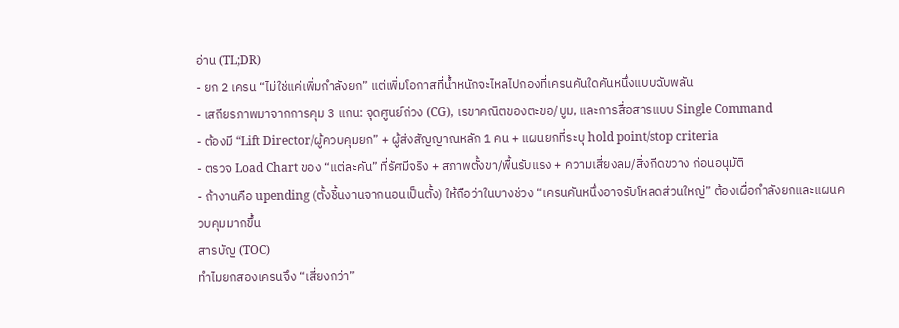อ่าน (TL;DR)
- ยก 2 เครน “ไม่ใช่แค่เพิ่มกำลังยก” แต่เพิ่มโอกาสที่น้ำหนักจะไหลไปกองที่เครนคันใดคันหนึ่งแบบฉับพลัน
- เสถียรภาพมาจากการคุม 3 แกน: จุดศูนย์ถ่วง (CG), เรขาคณิตของตะขอ/บูม, และการสื่อสารแบบ Single Command
- ต้องมี “Lift Director/ผู้ควบคุมยก” + ผู้ส่งสัญญาณหลัก 1 คน + แผนยกที่ระบุ hold point/stop criteria
- ตรวจ Load Chart ของ “แต่ละคัน” ที่รัศมีจริง + สภาพตั้งขา/พื้นรับแรง + ความเสี่ยงลม/สิ่งกีดขวาง ก่อนอนุมัติ
- ถ้างานคือ upending (ตั้งชิ้นงานจากนอนเป็นตั้ง) ให้ถือว่าในบางช่วง “เครนคันหนึ่งอาจรับโหลดส่วนใหญ่” ต้องเผื่อกำลังยกและแผนควบคุมมากขึ้น
สารบัญ (TOC)
ทำไมยกสองเครนจึง “เสี่ยงกว่า”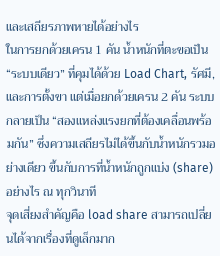และเสถียรภาพหายได้อย่างไร
ในการยกด้วยเครน 1 คัน น้ำหนักที่ตะขอเป็น “ระบบเดียว” ที่คุมได้ด้วย Load Chart, รัศมี, และการตั้งขา แต่เมื่อยกด้วยเครน 2 คัน ระบบกลายเป็น “สองแหล่งแรงยกที่ต้องเคลื่อนพร้อมกัน” ซึ่งความเสถียรไม่ได้ขึ้นกับน้ำหนักรวมอย่างเดียว ขึ้นกับการที่น้ำหนักถูกแบ่ง (share) อย่างไร ณ ทุกวินาที
จุดเสี่ยงสำคัญคือ load share สามารถเปลี่ยนได้จากเรื่องที่ดูเล็กมาก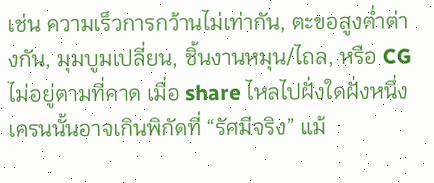เช่น ความเร็วการกว้านไม่เท่ากัน, ตะขอสูงต่ำต่างกัน, มุมบูมเปลี่ยน, ชิ้นงานหมุน/ไถล, หรือ CG ไม่อยู่ตามที่คาด เมื่อ share ไหลไปฝั่งใดฝั่งหนึ่ง เครนนั้นอาจเกินพิกัดที่ “รัศมีจริง” แม้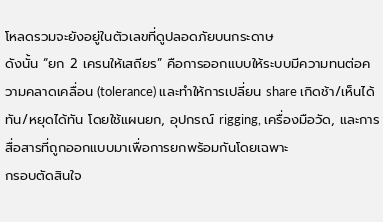โหลดรวมจะยังอยู่ในตัวเลขที่ดูปลอดภัยบนกระดาษ
ดังนั้น “ยก 2 เครนให้เสถียร” คือการออกแบบให้ระบบมีความทนต่อความคลาดเคลื่อน (tolerance) และทำให้การเปลี่ยน share เกิดช้า/เห็นได้ทัน/หยุดได้ทัน โดยใช้แผนยก, อุปกรณ์ rigging, เครื่องมือวัด, และการสื่อสารที่ถูกออกแบบมาเพื่อการยกพร้อมกันโดยเฉพาะ
กรอบตัดสินใจ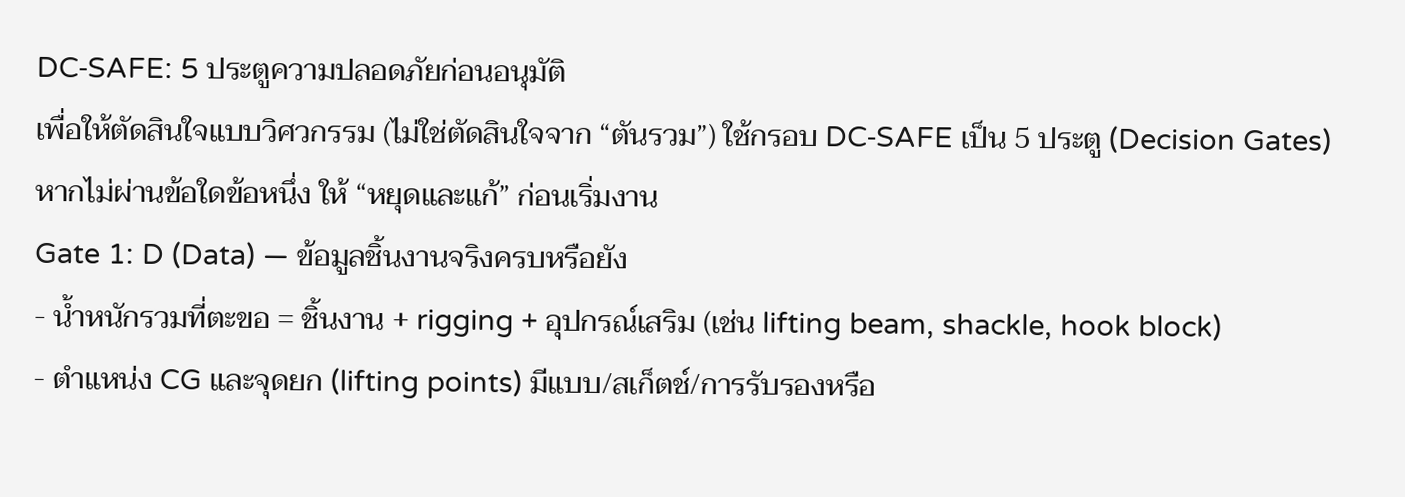DC‑SAFE: 5 ประตูความปลอดภัยก่อนอนุมัติ
เพื่อให้ตัดสินใจแบบวิศวกรรม (ไม่ใช่ตัดสินใจจาก “ตันรวม”) ใช้กรอบ DC‑SAFE เป็น 5 ประตู (Decision Gates) หากไม่ผ่านข้อใดข้อหนึ่ง ให้ “หยุดและแก้” ก่อนเริ่มงาน
Gate 1: D (Data) — ข้อมูลชิ้นงานจริงครบหรือยัง
- น้ำหนักรวมที่ตะขอ = ชิ้นงาน + rigging + อุปกรณ์เสริม (เช่น lifting beam, shackle, hook block)
- ตำแหน่ง CG และจุดยก (lifting points) มีแบบ/สเก็ตช์/การรับรองหรือ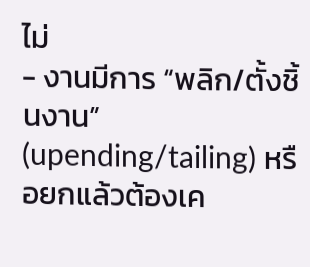ไม่
- งานมีการ “พลิก/ตั้งชิ้นงาน” (upending/tailing) หรือยกแล้วต้องเค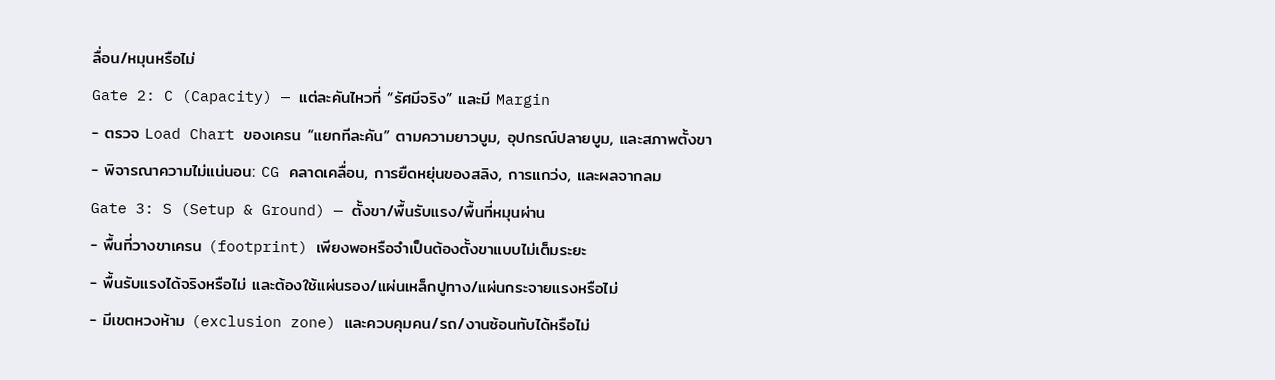ลื่อน/หมุนหรือไม่
Gate 2: C (Capacity) — แต่ละคันไหวที่ “รัศมีจริง” และมี Margin
- ตรวจ Load Chart ของเครน “แยกทีละคัน” ตามความยาวบูม, อุปกรณ์ปลายบูม, และสภาพตั้งขา
- พิจารณาความไม่แน่นอน: CG คลาดเคลื่อน, การยืดหยุ่นของสลิง, การแกว่ง, และผลจากลม
Gate 3: S (Setup & Ground) — ตั้งขา/พื้นรับแรง/พื้นที่หมุนผ่าน
- พื้นที่วางขาเครน (footprint) เพียงพอหรือจำเป็นต้องตั้งขาแบบไม่เต็มระยะ
- พื้นรับแรงได้จริงหรือไม่ และต้องใช้แผ่นรอง/แผ่นเหล็กปูทาง/แผ่นกระจายแรงหรือไม่
- มีเขตหวงห้าม (exclusion zone) และควบคุมคน/รถ/งานซ้อนทับได้หรือไม่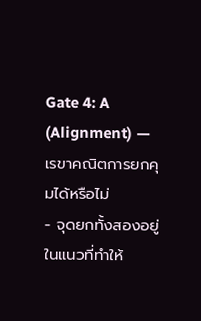Gate 4: A (Alignment) — เรขาคณิตการยกคุมได้หรือไม่
- จุดยกทั้งสองอยู่ในแนวที่ทำให้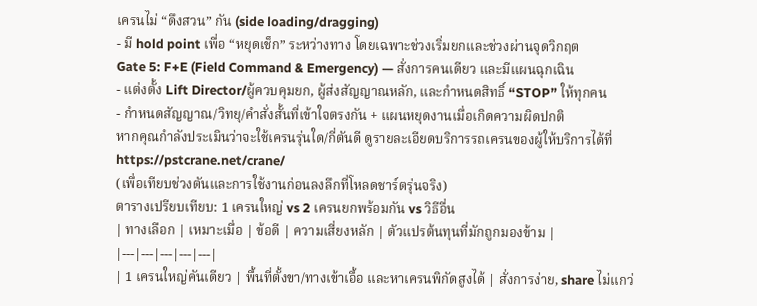เครนไม่ “ดึงสวน” กัน (side loading/dragging)
- มี hold point เพื่อ “หยุดเช็ก” ระหว่างทาง โดยเฉพาะช่วงเริ่มยกและช่วงผ่านจุดวิกฤต
Gate 5: F+E (Field Command & Emergency) — สั่งการคนเดียว และมีแผนฉุกเฉิน
- แต่งตั้ง Lift Director/ผู้ควบคุมยก, ผู้ส่งสัญญาณหลัก, และกำหนดสิทธิ์ “STOP” ให้ทุกคน
- กำหนดสัญญาณ/วิทยุ/คำสั่งสั้นที่เข้าใจตรงกัน + แผนหยุดงานเมื่อเกิดความผิดปกติ
หากคุณกำลังประเมินว่าจะใช้เครนรุ่นใด/กี่ตันดี ดูรายละเอียดบริการรถเครนของผู้ให้บริการได้ที่
https://pstcrane.net/crane/
(เพื่อเทียบช่วงตันและการใช้งานก่อนลงลึกที่โหลดชาร์ตรุ่นจริง)
ตารางเปรียบเทียบ: 1 เครนใหญ่ vs 2 เครนยกพร้อมกัน vs วิธีอื่น
| ทางเลือก | เหมาะเมื่อ | ข้อดี | ความเสี่ยงหลัก | ตัวแปรต้นทุนที่มักถูกมองข้าม |
|---|---|---|---|---|
| 1 เครนใหญ่คันเดียว | พื้นที่ตั้งขา/ทางเข้าเอื้อ และหาเครนพิกัดสูงได้ | สั่งการง่าย, share ไม่แกว่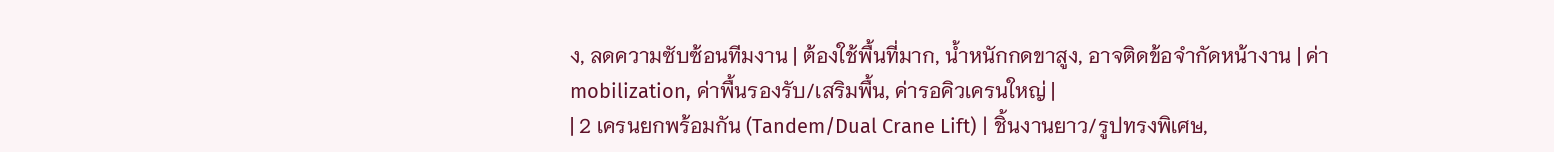ง, ลดความซับซ้อนทีมงาน | ต้องใช้พื้นที่มาก, น้ำหนักกดขาสูง, อาจติดข้อจำกัดหน้างาน | ค่า mobilization, ค่าพื้นรองรับ/เสริมพื้น, ค่ารอคิวเครนใหญ่ |
| 2 เครนยกพร้อมกัน (Tandem/Dual Crane Lift) | ชิ้นงานยาว/รูปทรงพิเศษ,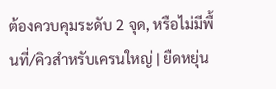ต้องควบคุมระดับ 2 จุด, หรือไม่มีพื้นที่/คิวสำหรับเครนใหญ่ | ยืดหยุ่น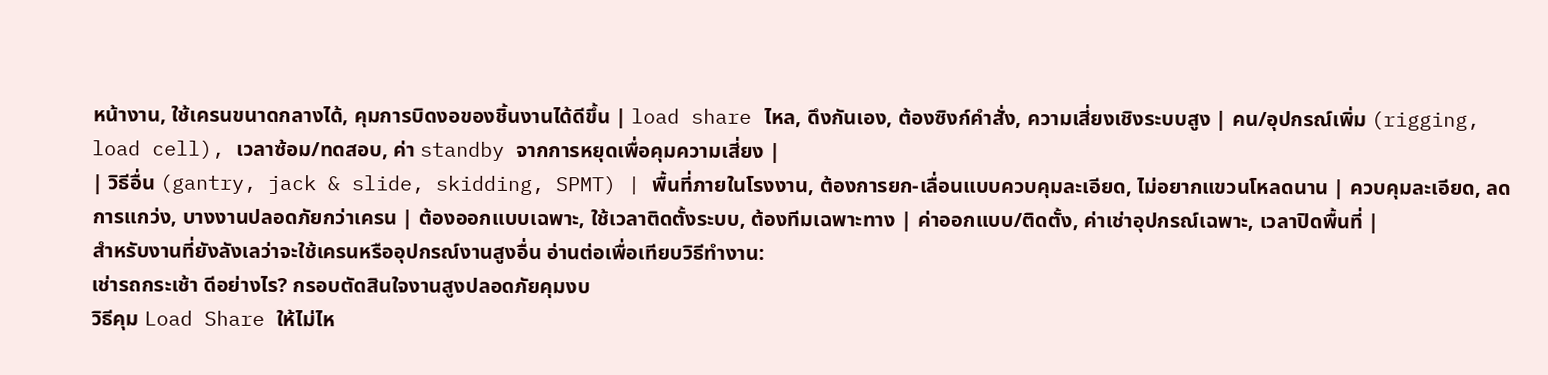หน้างาน, ใช้เครนขนาดกลางได้, คุมการบิดงอของชิ้นงานได้ดีขึ้น | load share ไหล, ดึงกันเอง, ต้องซิงก์คำสั่ง, ความเสี่ยงเชิงระบบสูง | คน/อุปกรณ์เพิ่ม (rigging, load cell), เวลาซ้อม/ทดสอบ, ค่า standby จากการหยุดเพื่อคุมความเสี่ยง |
| วิธีอื่น (gantry, jack & slide, skidding, SPMT) | พื้นที่ภายในโรงงาน, ต้องการยก-เลื่อนแบบควบคุมละเอียด, ไม่อยากแขวนโหลดนาน | ควบคุมละเอียด, ลดการแกว่ง, บางงานปลอดภัยกว่าเครน | ต้องออกแบบเฉพาะ, ใช้เวลาติดตั้งระบบ, ต้องทีมเฉพาะทาง | ค่าออกแบบ/ติดตั้ง, ค่าเช่าอุปกรณ์เฉพาะ, เวลาปิดพื้นที่ |
สำหรับงานที่ยังลังเลว่าจะใช้เครนหรืออุปกรณ์งานสูงอื่น อ่านต่อเพื่อเทียบวิธีทำงาน:
เช่ารถกระเช้า ดีอย่างไร? กรอบตัดสินใจงานสูงปลอดภัยคุมงบ
วิธีคุม Load Share ให้ไม่ไห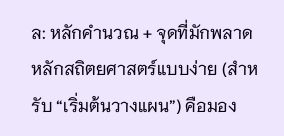ล: หลักคำนวณ + จุดที่มักพลาด
หลักสถิตยศาสตร์แบบง่าย (สำหรับ “เริ่มต้นวางแผน”) คือมอง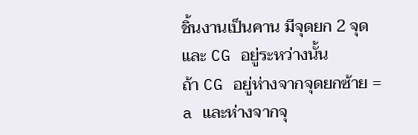ชิ้นงานเป็นคาน มีจุดยก 2 จุด และ CG อยู่ระหว่างนั้น
ถ้า CG อยู่ห่างจากจุดยกซ้าย = a และห่างจากจุ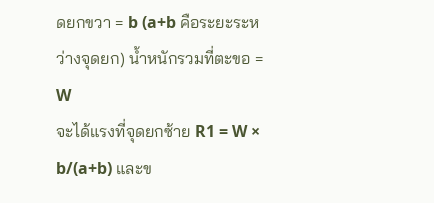ดยกขวา = b (a+b คือระยะระหว่างจุดยก) น้ำหนักรวมที่ตะขอ = W
จะได้แรงที่จุดยกซ้าย R1 = W × b/(a+b) และข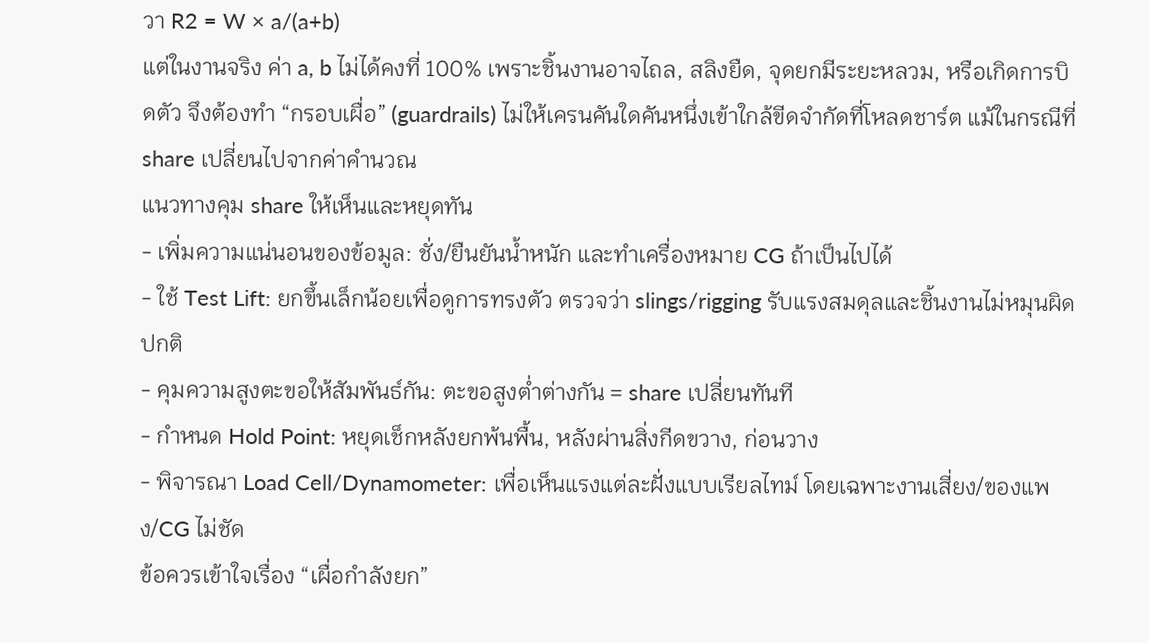วา R2 = W × a/(a+b)
แต่ในงานจริง ค่า a, b ไม่ได้คงที่ 100% เพราะชิ้นงานอาจไถล, สลิงยืด, จุดยกมีระยะหลวม, หรือเกิดการบิดตัว จึงต้องทำ “กรอบเผื่อ” (guardrails) ไม่ให้เครนคันใดคันหนึ่งเข้าใกล้ขีดจำกัดที่โหลดชาร์ต แม้ในกรณีที่ share เปลี่ยนไปจากค่าคำนวณ
แนวทางคุม share ให้เห็นและหยุดทัน
- เพิ่มความแน่นอนของข้อมูล: ชั่ง/ยืนยันน้ำหนัก และทำเครื่องหมาย CG ถ้าเป็นไปได้
- ใช้ Test Lift: ยกขึ้นเล็กน้อยเพื่อดูการทรงตัว ตรวจว่า slings/rigging รับแรงสมดุลและชิ้นงานไม่หมุนผิดปกติ
- คุมความสูงตะขอให้สัมพันธ์กัน: ตะขอสูงต่ำต่างกัน = share เปลี่ยนทันที
- กำหนด Hold Point: หยุดเช็กหลังยกพ้นพื้น, หลังผ่านสิ่งกีดขวาง, ก่อนวาง
- พิจารณา Load Cell/Dynamometer: เพื่อเห็นแรงแต่ละฝั่งแบบเรียลไทม์ โดยเฉพาะงานเสี่ยง/ของแพง/CG ไม่ชัด
ข้อควรเข้าใจเรื่อง “เผื่อกำลังยก”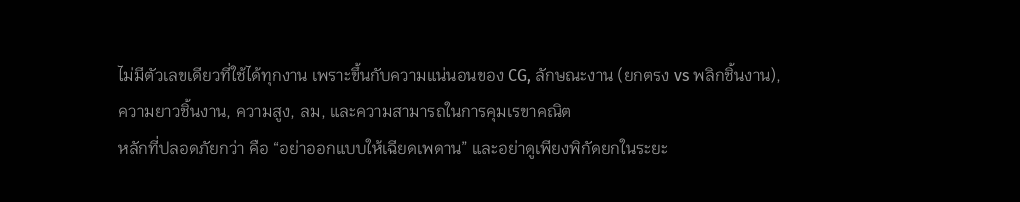ไม่มีตัวเลขเดียวที่ใช้ได้ทุกงาน เพราะขึ้นกับความแน่นอนของ CG, ลักษณะงาน (ยกตรง vs พลิกชิ้นงาน), ความยาวชิ้นงาน, ความสูง, ลม, และความสามารถในการคุมเรขาคณิต
หลักที่ปลอดภัยกว่า คือ “อย่าออกแบบให้เฉียดเพดาน” และอย่าดูเพียงพิกัดยกในระยะ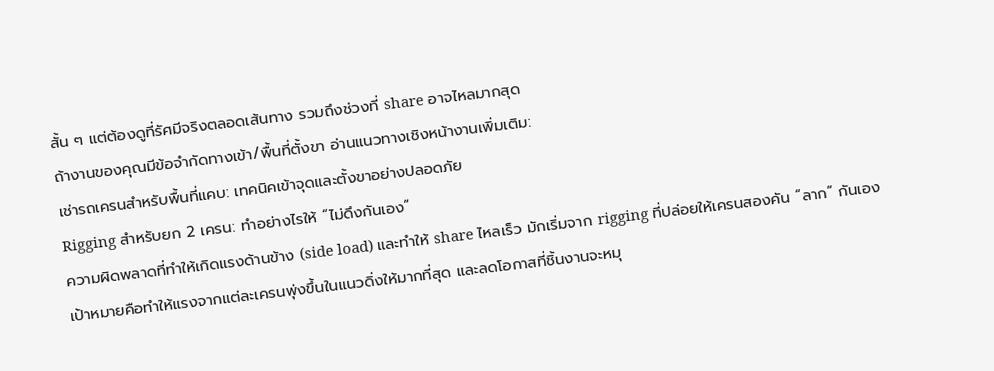สั้น ๆ แต่ต้องดูที่รัศมีจริงตลอดเส้นทาง รวมถึงช่วงที่ share อาจไหลมากสุด
ถ้างานของคุณมีข้อจำกัดทางเข้า/พื้นที่ตั้งขา อ่านแนวทางเชิงหน้างานเพิ่มเติม:
เช่ารถเครนสำหรับพื้นที่แคบ: เทคนิคเข้าจุดและตั้งขาอย่างปลอดภัย
Rigging สำหรับยก 2 เครน: ทำอย่างไรให้ “ไม่ดึงกันเอง”
ความผิดพลาดที่ทำให้เกิดแรงด้านข้าง (side load) และทำให้ share ไหลเร็ว มักเริ่มจาก rigging ที่ปล่อยให้เครนสองคัน “ลาก” กันเอง
เป้าหมายคือทำให้แรงจากแต่ละเครนพุ่งขึ้นในแนวดิ่งให้มากที่สุด และลดโอกาสที่ชิ้นงานจะหมุ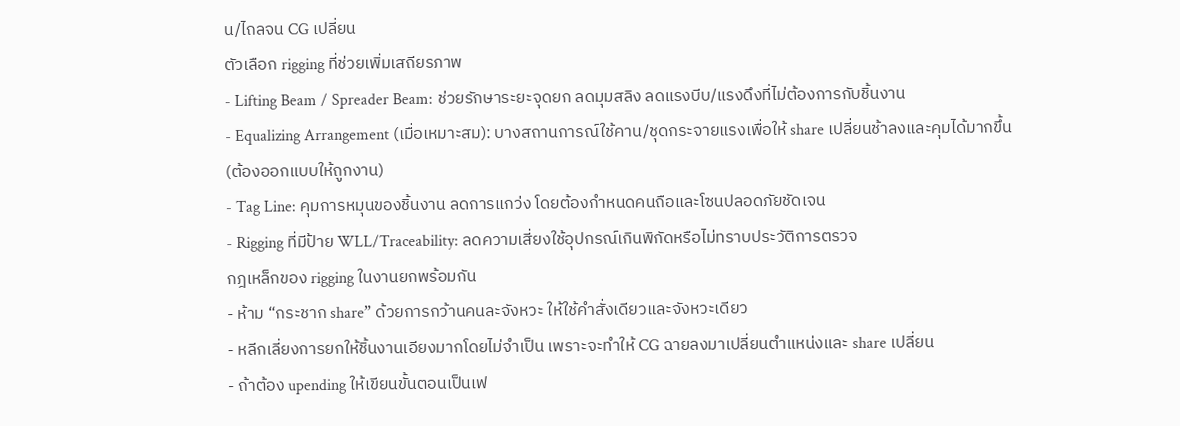น/ไถลจน CG เปลี่ยน
ตัวเลือก rigging ที่ช่วยเพิ่มเสถียรภาพ
- Lifting Beam / Spreader Beam: ช่วยรักษาระยะจุดยก ลดมุมสลิง ลดแรงบีบ/แรงดึงที่ไม่ต้องการกับชิ้นงาน
- Equalizing Arrangement (เมื่อเหมาะสม): บางสถานการณ์ใช้คาน/ชุดกระจายแรงเพื่อให้ share เปลี่ยนช้าลงและคุมได้มากขึ้น (ต้องออกแบบให้ถูกงาน)
- Tag Line: คุมการหมุนของชิ้นงาน ลดการแกว่ง โดยต้องกำหนดคนถือและโซนปลอดภัยชัดเจน
- Rigging ที่มีป้าย WLL/Traceability: ลดความเสี่ยงใช้อุปกรณ์เกินพิกัดหรือไม่ทราบประวัติการตรวจ
กฎเหล็กของ rigging ในงานยกพร้อมกัน
- ห้าม “กระชาก share” ด้วยการกว้านคนละจังหวะ ให้ใช้คำสั่งเดียวและจังหวะเดียว
- หลีกเลี่ยงการยกให้ชิ้นงานเอียงมากโดยไม่จำเป็น เพราะจะทำให้ CG ฉายลงมาเปลี่ยนตำแหน่งและ share เปลี่ยน
- ถ้าต้อง upending ให้เขียนขั้นตอนเป็นเฟ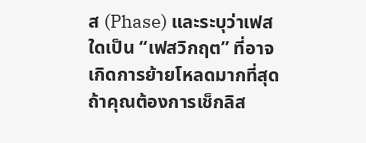ส (Phase) และระบุว่าเฟสใดเป็น “เฟสวิกฤต” ที่อาจเกิดการย้ายโหลดมากที่สุด
ถ้าคุณต้องการเช็กลิส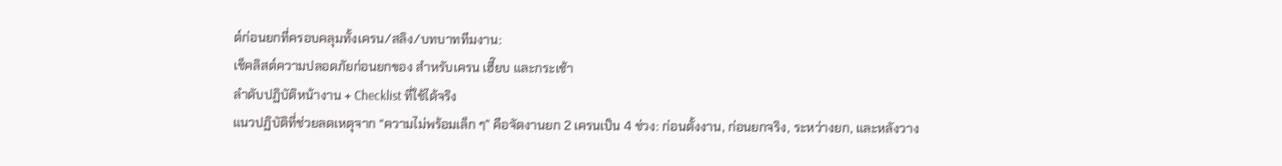ต์ก่อนยกที่ครอบคลุมทั้งเครน/สลิง/บทบาททีมงาน:
เช็คลิสต์ความปลอดภัยก่อนยกของ สำหรับเครน เฮี๊ยบ และกระเช้า
ลำดับปฏิบัติหน้างาน + Checklist ที่ใช้ได้จริง
แนวปฏิบัติที่ช่วยลดเหตุจาก “ความไม่พร้อมเล็ก ๆ” คือจัดงานยก 2 เครนเป็น 4 ช่วง: ก่อนตั้งงาน, ก่อนยกจริง, ระหว่างยก, และหลังวาง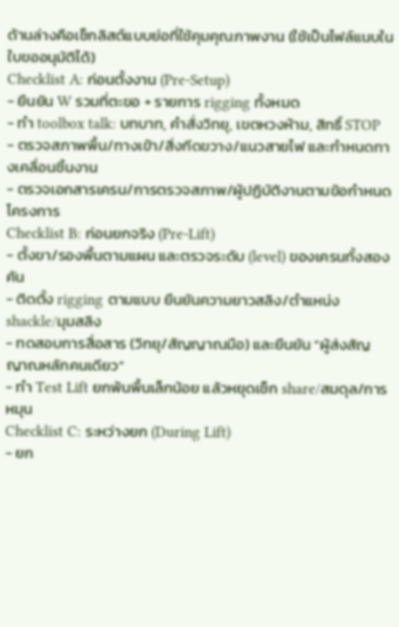ด้านล่างคือเช็กลิสต์แบบย่อที่ใช้คุมคุณภาพงาน (ใช้เป็นไฟล์แนบในใบขออนุมัติได้)
Checklist A: ก่อนตั้งงาน (Pre-Setup)
- ยืนยัน W รวมที่ตะขอ + รายการ rigging ทั้งหมด
- ทำ toolbox talk: บทบาท, คำสั่งวิทยุ, เขตหวงห้าม, สิทธิ์ STOP
- ตรวจสภาพพื้น/ทางเข้า/สิ่งกีดขวาง/แนวสายไฟ และกำหนดทางเคลื่อนชิ้นงาน
- ตรวจเอกสารเครน/การตรวจสภาพ/ผู้ปฏิบัติงานตามข้อกำหนดโครงการ
Checklist B: ก่อนยกจริง (Pre-Lift)
- ตั้งขา/รองพื้นตามแผน และตรวจระดับ (level) ของเครนทั้งสองคัน
- ติดตั้ง rigging ตามแบบ ยืนยันความยาวสลิง/ตำแหน่ง shackle/มุมสลิง
- ทดสอบการสื่อสาร (วิทยุ/สัญญาณมือ) และยืนยัน “ผู้ส่งสัญญาณหลักคนเดียว”
- ทำ Test Lift ยกพ้นพื้นเล็กน้อย แล้วหยุดเช็ก share/สมดุล/การหมุน
Checklist C: ระหว่างยก (During Lift)
- ยก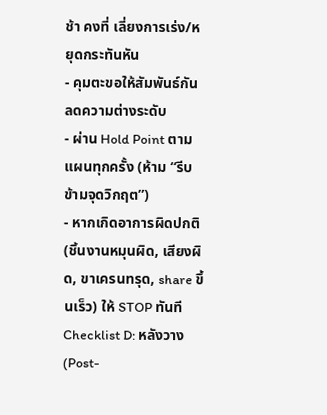ช้า คงที่ เลี่ยงการเร่ง/หยุดกระทันหัน
- คุมตะขอให้สัมพันธ์กัน ลดความต่างระดับ
- ผ่าน Hold Point ตามแผนทุกครั้ง (ห้าม “รีบข้ามจุดวิกฤต”)
- หากเกิดอาการผิดปกติ (ชิ้นงานหมุนผิด, เสียงผิด, ขาเครนทรุด, share ขึ้นเร็ว) ให้ STOP ทันที
Checklist D: หลังวาง (Post-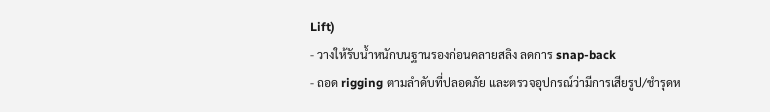Lift)
- วางให้รับน้ำหนักบนฐานรองก่อนคลายสลิง ลดการ snap-back
- ถอด rigging ตามลำดับที่ปลอดภัย และตรวจอุปกรณ์ว่ามีการเสียรูป/ชำรุดห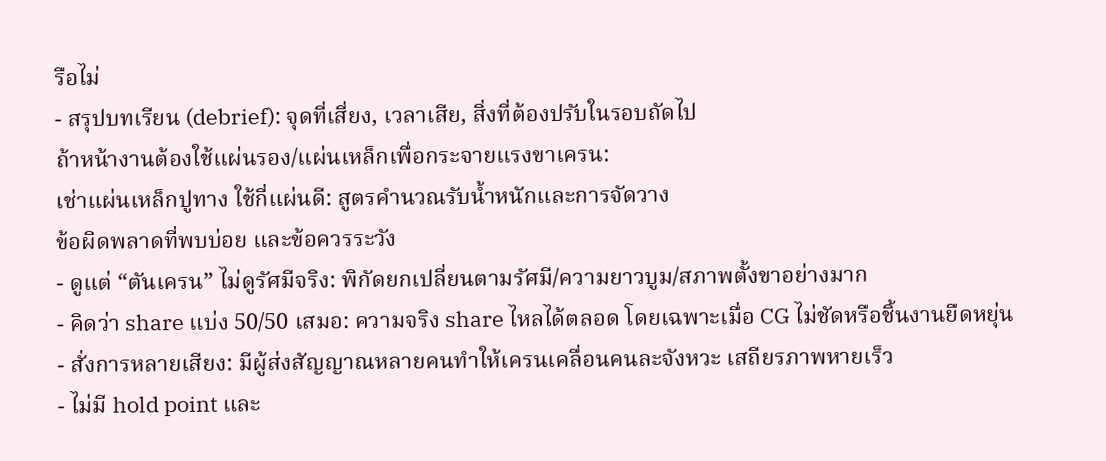รือไม่
- สรุปบทเรียน (debrief): จุดที่เสี่ยง, เวลาเสีย, สิ่งที่ต้องปรับในรอบถัดไป
ถ้าหน้างานต้องใช้แผ่นรอง/แผ่นเหล็กเพื่อกระจายแรงขาเครน:
เช่าแผ่นเหล็กปูทาง ใช้กี่แผ่นดี: สูตรคำนวณรับน้ำหนักและการจัดวาง
ข้อผิดพลาดที่พบบ่อย และข้อควรระวัง
- ดูแต่ “ตันเครน” ไม่ดูรัศมีจริง: พิกัดยกเปลี่ยนตามรัศมี/ความยาวบูม/สภาพตั้งขาอย่างมาก
- คิดว่า share แบ่ง 50/50 เสมอ: ความจริง share ไหลได้ตลอด โดยเฉพาะเมื่อ CG ไม่ชัดหรือชิ้นงานยืดหยุ่น
- สั่งการหลายเสียง: มีผู้ส่งสัญญาณหลายคนทำให้เครนเคลื่อนคนละจังหวะ เสถียรภาพหายเร็ว
- ไม่มี hold point และ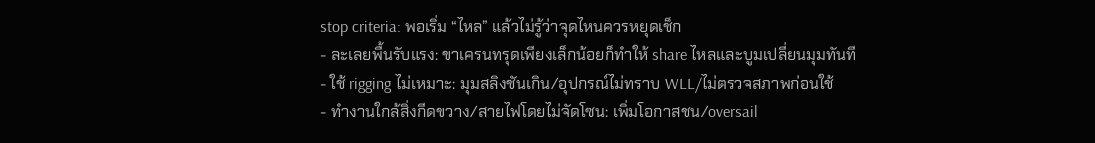stop criteria: พอเริ่ม “ไหล” แล้วไม่รู้ว่าจุดไหนควรหยุดเช็ก
- ละเลยพื้นรับแรง: ขาเครนทรุดเพียงเล็กน้อยก็ทำให้ share ไหลและบูมเปลี่ยนมุมทันที
- ใช้ rigging ไม่เหมาะ: มุมสลิงชันเกิน/อุปกรณ์ไม่ทราบ WLL/ไม่ตรวจสภาพก่อนใช้
- ทำงานใกล้สิ่งกีดขวาง/สายไฟโดยไม่จัดโซน: เพิ่มโอกาสชน/oversail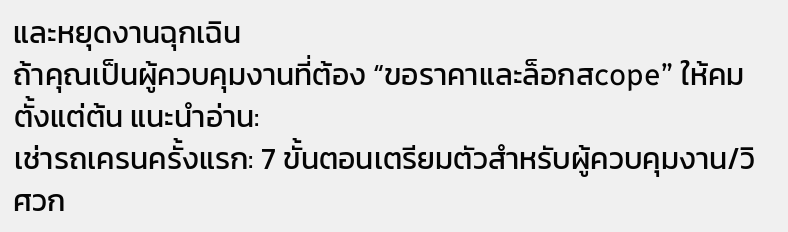และหยุดงานฉุกเฉิน
ถ้าคุณเป็นผู้ควบคุมงานที่ต้อง “ขอราคาและล็อกสcope” ให้คมตั้งแต่ต้น แนะนำอ่าน:
เช่ารถเครนครั้งแรก: 7 ขั้นตอนเตรียมตัวสำหรับผู้ควบคุมงาน/วิศวก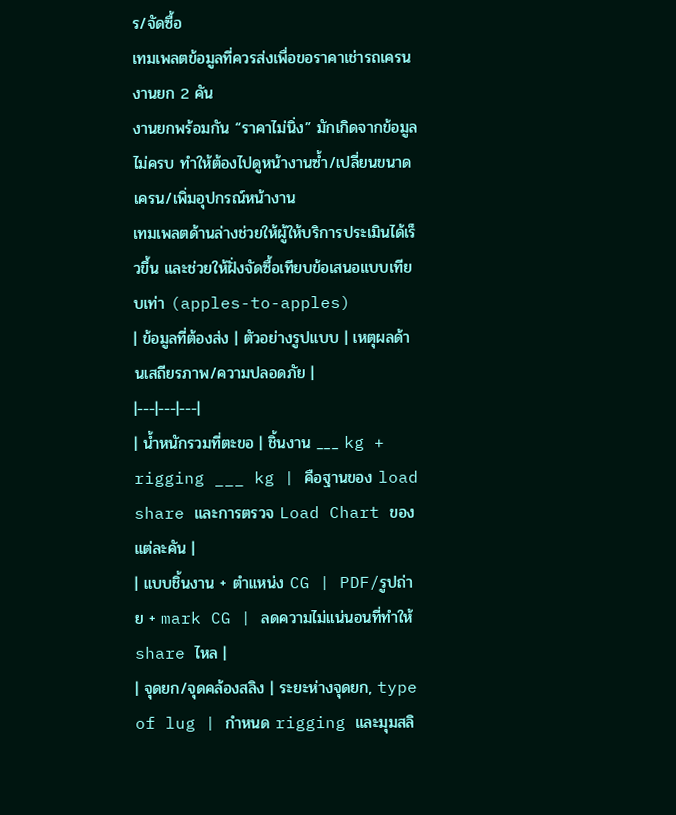ร/จัดซื้อ
เทมเพลตข้อมูลที่ควรส่งเพื่อขอราคาเช่ารถเครนงานยก 2 คัน
งานยกพร้อมกัน “ราคาไม่นิ่ง” มักเกิดจากข้อมูลไม่ครบ ทำให้ต้องไปดูหน้างานซ้ำ/เปลี่ยนขนาดเครน/เพิ่มอุปกรณ์หน้างาน
เทมเพลตด้านล่างช่วยให้ผู้ให้บริการประเมินได้เร็วขึ้น และช่วยให้ฝั่งจัดซื้อเทียบข้อเสนอแบบเทียบเท่า (apples-to-apples)
| ข้อมูลที่ต้องส่ง | ตัวอย่างรูปแบบ | เหตุผลด้านเสถียรภาพ/ความปลอดภัย |
|---|---|---|
| น้ำหนักรวมที่ตะขอ | ชิ้นงาน ___ kg + rigging ___ kg | คือฐานของ load share และการตรวจ Load Chart ของแต่ละคัน |
| แบบชิ้นงาน + ตำแหน่ง CG | PDF/รูปถ่าย + mark CG | ลดความไม่แน่นอนที่ทำให้ share ไหล |
| จุดยก/จุดคล้องสลิง | ระยะห่างจุดยก, type of lug | กำหนด rigging และมุมสลิ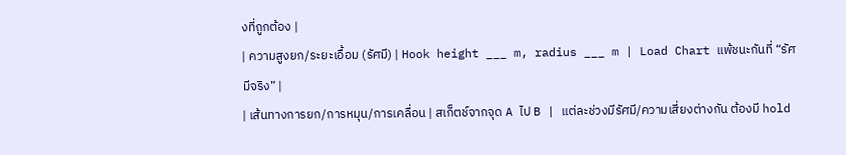งที่ถูกต้อง |
| ความสูงยก/ระยะเอื้อม (รัศมี) | Hook height ___ m, radius ___ m | Load Chart แพ้ชนะกันที่ “รัศมีจริง” |
| เส้นทางการยก/การหมุน/การเคลื่อน | สเก็ตช์จากจุด A ไป B | แต่ละช่วงมีรัศมี/ความเสี่ยงต่างกัน ต้องมี hold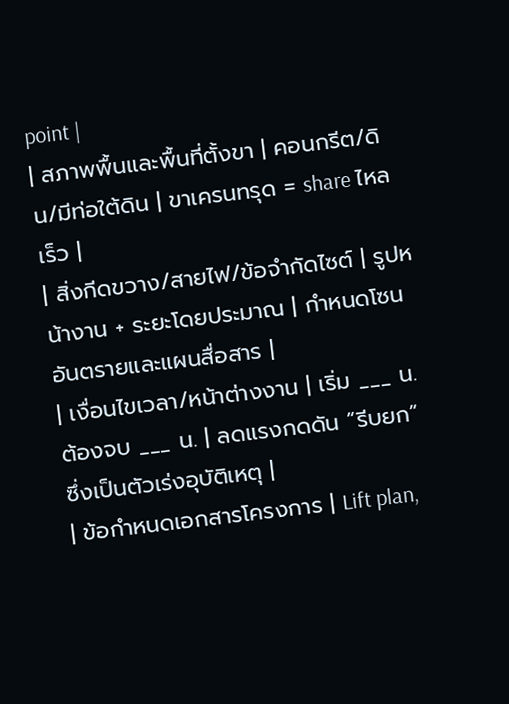point |
| สภาพพื้นและพื้นที่ตั้งขา | คอนกรีต/ดิน/มีท่อใต้ดิน | ขาเครนทรุด = share ไหลเร็ว |
| สิ่งกีดขวาง/สายไฟ/ข้อจำกัดไซต์ | รูปหน้างาน + ระยะโดยประมาณ | กำหนดโซนอันตรายและแผนสื่อสาร |
| เงื่อนไขเวลา/หน้าต่างงาน | เริ่ม ___ น. ต้องจบ ___ น. | ลดแรงกดดัน “รีบยก” ซึ่งเป็นตัวเร่งอุบัติเหตุ |
| ข้อกำหนดเอกสารโครงการ | Lift plan,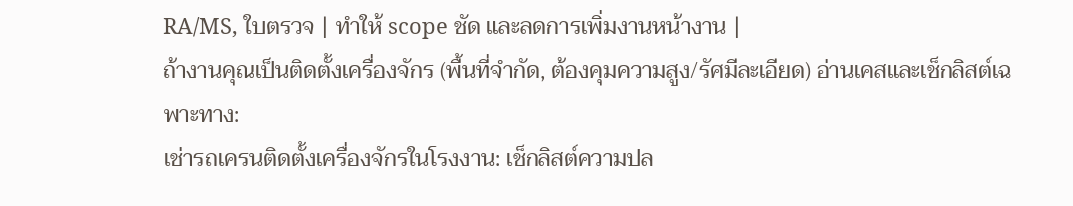RA/MS, ใบตรวจ | ทำให้ scope ชัด และลดการเพิ่มงานหน้างาน |
ถ้างานคุณเป็นติดตั้งเครื่องจักร (พื้นที่จำกัด, ต้องคุมความสูง/รัศมีละเอียด) อ่านเคสและเช็กลิสต์เฉพาะทาง:
เช่ารถเครนติดตั้งเครื่องจักรในโรงงาน: เช็กลิสต์ความปล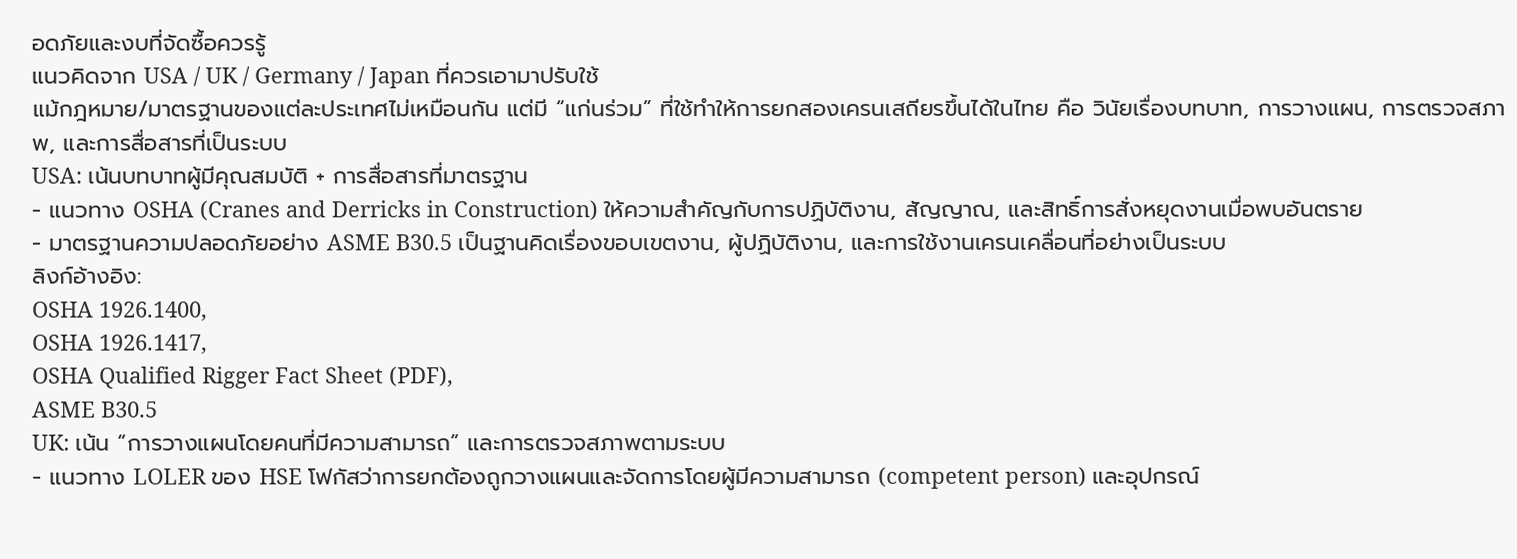อดภัยและงบที่จัดซื้อควรรู้
แนวคิดจาก USA / UK / Germany / Japan ที่ควรเอามาปรับใช้
แม้กฎหมาย/มาตรฐานของแต่ละประเทศไม่เหมือนกัน แต่มี “แก่นร่วม” ที่ใช้ทำให้การยกสองเครนเสถียรขึ้นได้ในไทย คือ วินัยเรื่องบทบาท, การวางแผน, การตรวจสภาพ, และการสื่อสารที่เป็นระบบ
USA: เน้นบทบาทผู้มีคุณสมบัติ + การสื่อสารที่มาตรฐาน
- แนวทาง OSHA (Cranes and Derricks in Construction) ให้ความสำคัญกับการปฏิบัติงาน, สัญญาณ, และสิทธิ์การสั่งหยุดงานเมื่อพบอันตราย
- มาตรฐานความปลอดภัยอย่าง ASME B30.5 เป็นฐานคิดเรื่องขอบเขตงาน, ผู้ปฏิบัติงาน, และการใช้งานเครนเคลื่อนที่อย่างเป็นระบบ
ลิงก์อ้างอิง:
OSHA 1926.1400,
OSHA 1926.1417,
OSHA Qualified Rigger Fact Sheet (PDF),
ASME B30.5
UK: เน้น “การวางแผนโดยคนที่มีความสามารถ” และการตรวจสภาพตามระบบ
- แนวทาง LOLER ของ HSE โฟกัสว่าการยกต้องถูกวางแผนและจัดการโดยผู้มีความสามารถ (competent person) และอุปกรณ์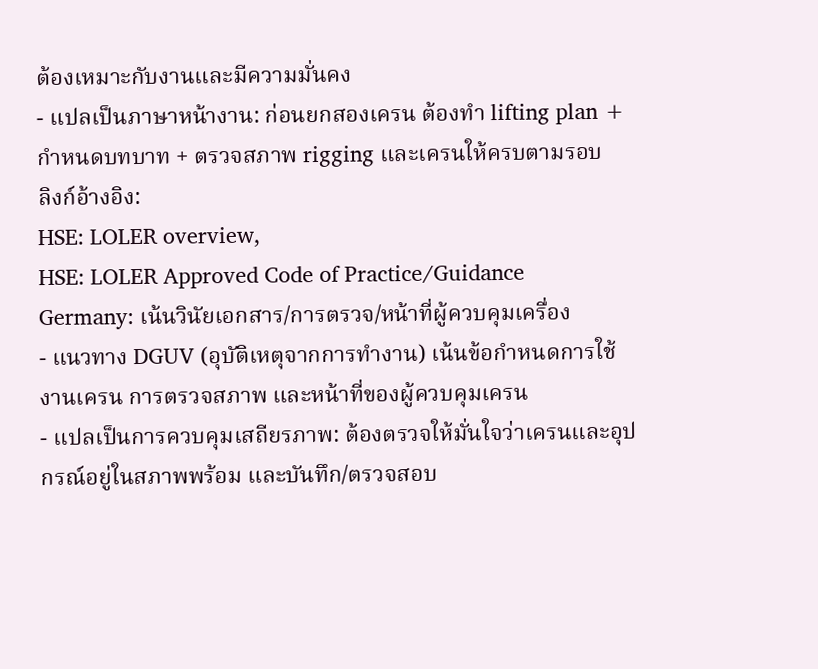ต้องเหมาะกับงานและมีความมั่นคง
- แปลเป็นภาษาหน้างาน: ก่อนยกสองเครน ต้องทำ lifting plan + กำหนดบทบาท + ตรวจสภาพ rigging และเครนให้ครบตามรอบ
ลิงก์อ้างอิง:
HSE: LOLER overview,
HSE: LOLER Approved Code of Practice/Guidance
Germany: เน้นวินัยเอกสาร/การตรวจ/หน้าที่ผู้ควบคุมเครื่อง
- แนวทาง DGUV (อุบัติเหตุจากการทำงาน) เน้นข้อกำหนดการใช้งานเครน การตรวจสภาพ และหน้าที่ของผู้ควบคุมเครน
- แปลเป็นการควบคุมเสถียรภาพ: ต้องตรวจให้มั่นใจว่าเครนและอุปกรณ์อยู่ในสภาพพร้อม และบันทึก/ตรวจสอบ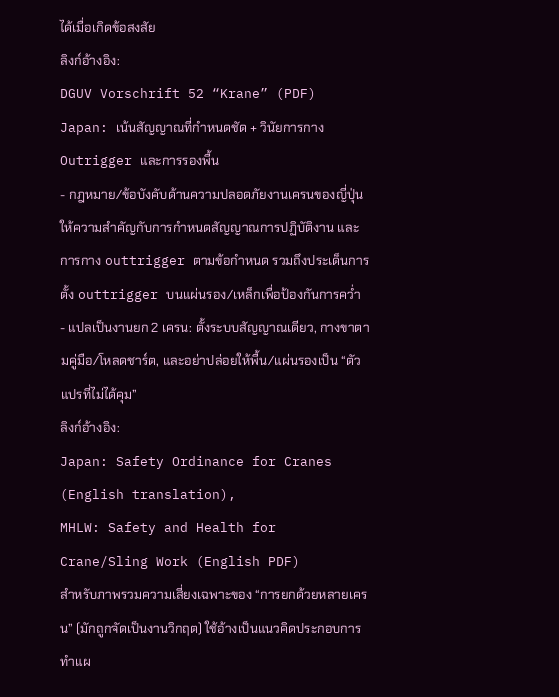ได้เมื่อเกิดข้อสงสัย
ลิงก์อ้างอิง:
DGUV Vorschrift 52 “Krane” (PDF)
Japan: เน้นสัญญาณที่กำหนดชัด + วินัยการกาง Outrigger และการรองพื้น
- กฎหมาย/ข้อบังคับด้านความปลอดภัยงานเครนของญี่ปุ่นให้ความสำคัญกับการกำหนดสัญญาณการปฏิบัติงาน และการกาง outtrigger ตามข้อกำหนด รวมถึงประเด็นการตั้ง outtrigger บนแผ่นรอง/เหล็กเพื่อป้องกันการคว่ำ
- แปลเป็นงานยก 2 เครน: ตั้งระบบสัญญาณเดียว, กางขาตามคู่มือ/โหลดชาร์ต, และอย่าปล่อยให้พื้น/แผ่นรองเป็น “ตัวแปรที่ไม่ได้คุม”
ลิงก์อ้างอิง:
Japan: Safety Ordinance for Cranes (English translation),
MHLW: Safety and Health for Crane/Sling Work (English PDF)
สำหรับภาพรวมความเสี่ยงเฉพาะของ “การยกด้วยหลายเครน” (มักถูกจัดเป็นงานวิกฤต) ใช้อ้างเป็นแนวคิดประกอบการทำแผ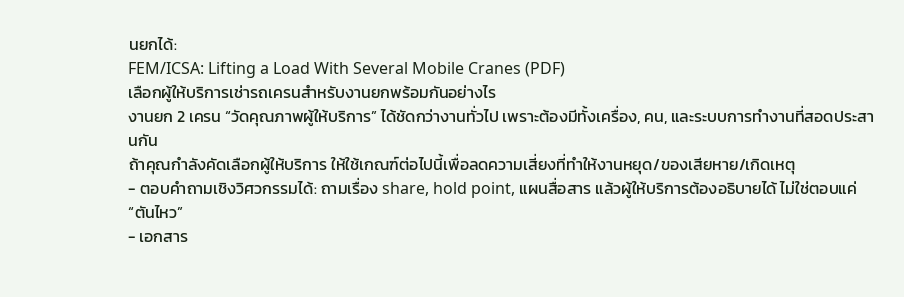นยกได้:
FEM/ICSA: Lifting a Load With Several Mobile Cranes (PDF)
เลือกผู้ให้บริการเช่ารถเครนสำหรับงานยกพร้อมกันอย่างไร
งานยก 2 เครน “วัดคุณภาพผู้ให้บริการ” ได้ชัดกว่างานทั่วไป เพราะต้องมีทั้งเครื่อง, คน, และระบบการทำงานที่สอดประสานกัน
ถ้าคุณกำลังคัดเลือกผู้ให้บริการ ให้ใช้เกณฑ์ต่อไปนี้เพื่อลดความเสี่ยงที่ทำให้งานหยุด/ของเสียหาย/เกิดเหตุ
- ตอบคำถามเชิงวิศวกรรมได้: ถามเรื่อง share, hold point, แผนสื่อสาร แล้วผู้ให้บริการต้องอธิบายได้ ไม่ใช่ตอบแค่ “ตันไหว”
- เอกสาร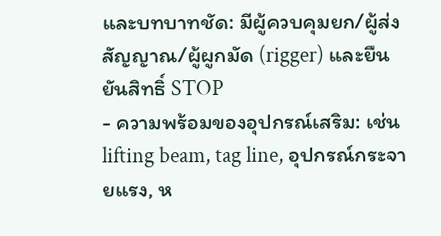และบทบาทชัด: มีผู้ควบคุมยก/ผู้ส่งสัญญาณ/ผู้ผูกมัด (rigger) และยืนยันสิทธิ์ STOP
- ความพร้อมของอุปกรณ์เสริม: เช่น lifting beam, tag line, อุปกรณ์กระจายแรง, ห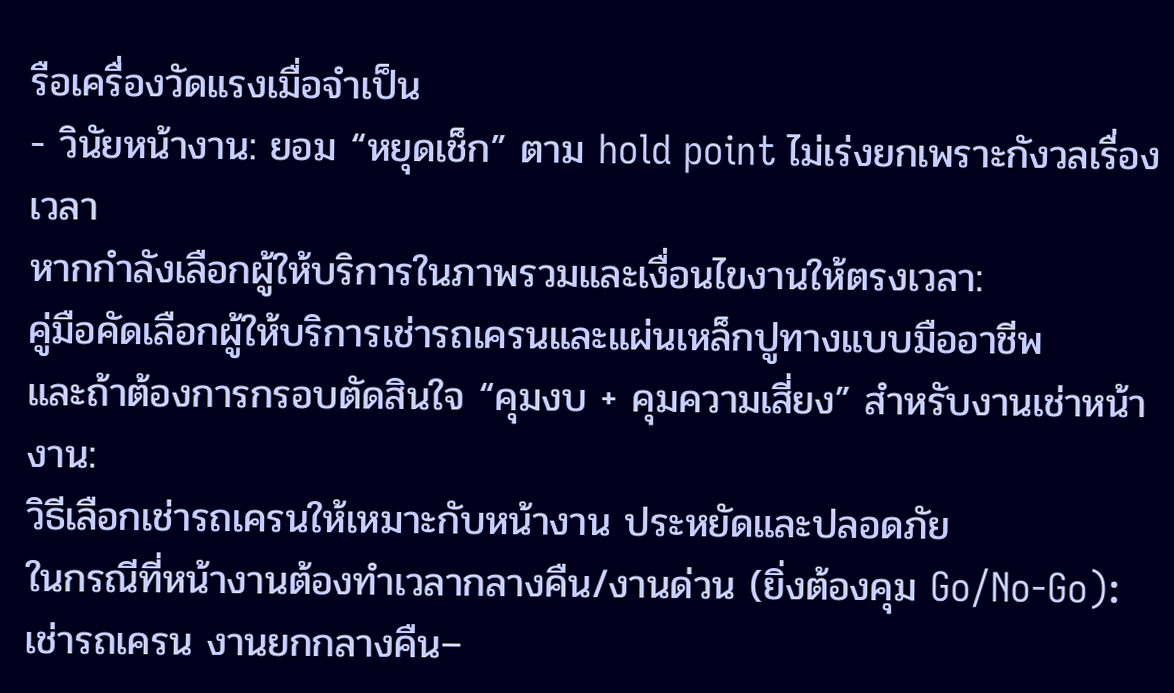รือเครื่องวัดแรงเมื่อจำเป็น
- วินัยหน้างาน: ยอม “หยุดเช็ก” ตาม hold point ไม่เร่งยกเพราะกังวลเรื่องเวลา
หากกำลังเลือกผู้ให้บริการในภาพรวมและเงื่อนไขงานให้ตรงเวลา:
คู่มือคัดเลือกผู้ให้บริการเช่ารถเครนและแผ่นเหล็กปูทางแบบมืออาชีพ
และถ้าต้องการกรอบตัดสินใจ “คุมงบ + คุมความเสี่ยง” สำหรับงานเช่าหน้างาน:
วิธีเลือกเช่ารถเครนให้เหมาะกับหน้างาน ประหยัดและปลอดภัย
ในกรณีที่หน้างานต้องทำเวลากลางคืน/งานด่วน (ยิ่งต้องคุม Go/No-Go):
เช่ารถเครน งานยกกลางคืน–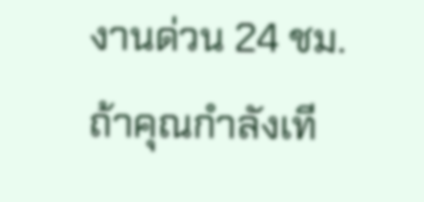งานด่วน 24 ชม.
ถ้าคุณกำลังเที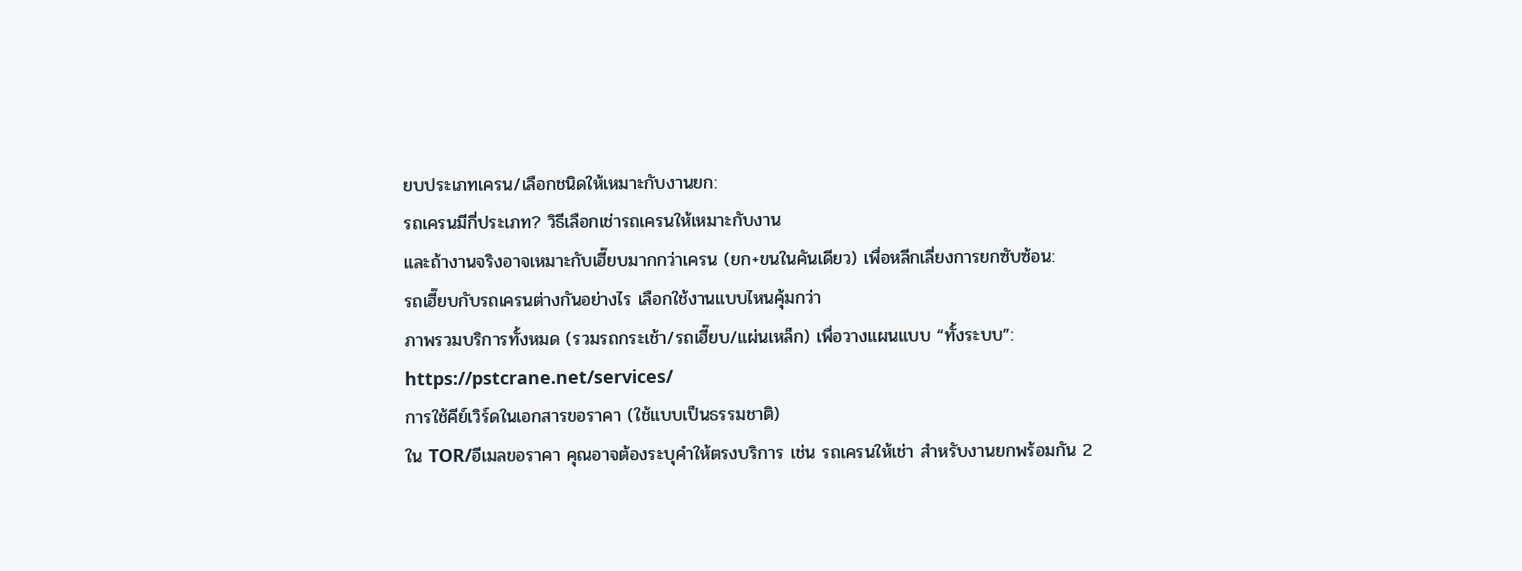ยบประเภทเครน/เลือกชนิดให้เหมาะกับงานยก:
รถเครนมีกี่ประเภท? วิธีเลือกเช่ารถเครนให้เหมาะกับงาน
และถ้างานจริงอาจเหมาะกับเฮี๊ยบมากกว่าเครน (ยก+ขนในคันเดียว) เพื่อหลีกเลี่ยงการยกซับซ้อน:
รถเฮี๊ยบกับรถเครนต่างกันอย่างไร เลือกใช้งานแบบไหนคุ้มกว่า
ภาพรวมบริการทั้งหมด (รวมรถกระเช้า/รถเฮี๊ยบ/แผ่นเหล็ก) เพื่อวางแผนแบบ “ทั้งระบบ”:
https://pstcrane.net/services/
การใช้คีย์เวิร์ดในเอกสารขอราคา (ใช้แบบเป็นธรรมชาติ)
ใน TOR/อีเมลขอราคา คุณอาจต้องระบุคำให้ตรงบริการ เช่น รถเครนให้เช่า สำหรับงานยกพร้อมกัน 2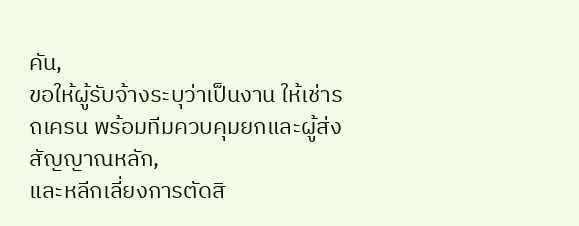คัน,
ขอให้ผู้รับจ้างระบุว่าเป็นงาน ให้เช่ารถเครน พร้อมทีมควบคุมยกและผู้ส่งสัญญาณหลัก,
และหลีกเลี่ยงการตัดสิ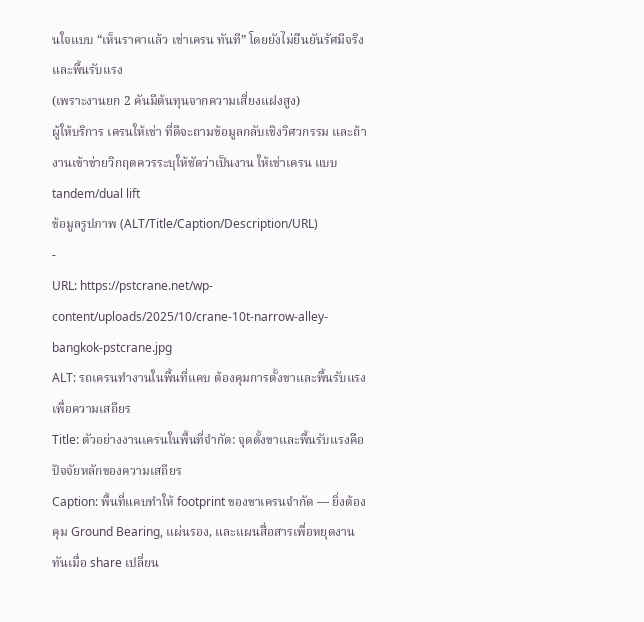นใจแบบ “เห็นราคาแล้ว เช่าเครน ทันที” โดยยังไม่ยืนยันรัศมีจริงและพื้นรับแรง
(เพราะงานยก 2 คันมีต้นทุนจากความเสี่ยงแฝงสูง)
ผู้ให้บริการ เครนให้เช่า ที่ดีจะถามข้อมูลกลับเชิงวิศวกรรม และถ้างานเข้าข่ายวิกฤตควรระบุให้ชัดว่าเป็นงาน ให้เช่าเครน แบบ tandem/dual lift
ข้อมูลรูปภาพ (ALT/Title/Caption/Description/URL)
-
URL: https://pstcrane.net/wp-content/uploads/2025/10/crane-10t-narrow-alley-bangkok-pstcrane.jpg
ALT: รถเครนทำงานในพื้นที่แคบ ต้องคุมการตั้งขาและพื้นรับแรงเพื่อความเสถียร
Title: ตัวอย่างงานเครนในพื้นที่จำกัด: จุดตั้งขาและพื้นรับแรงคือปัจจัยหลักของความเสถียร
Caption: พื้นที่แคบทำให้ footprint ของขาเครนจำกัด — ยิ่งต้องคุม Ground Bearing, แผ่นรอง, และแผนสื่อสารเพื่อหยุดงานทันเมื่อ share เปลี่ยน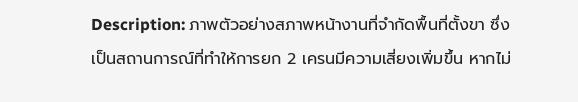Description: ภาพตัวอย่างสภาพหน้างานที่จำกัดพื้นที่ตั้งขา ซึ่งเป็นสถานการณ์ที่ทำให้การยก 2 เครนมีความเสี่ยงเพิ่มขึ้น หากไม่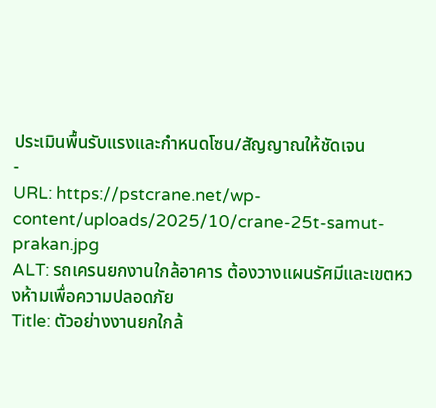ประเมินพื้นรับแรงและกำหนดโซน/สัญญาณให้ชัดเจน
-
URL: https://pstcrane.net/wp-content/uploads/2025/10/crane-25t-samut-prakan.jpg
ALT: รถเครนยกงานใกล้อาคาร ต้องวางแผนรัศมีและเขตหวงห้ามเพื่อความปลอดภัย
Title: ตัวอย่างงานยกใกล้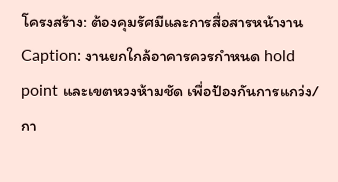โครงสร้าง: ต้องคุมรัศมีและการสื่อสารหน้างาน
Caption: งานยกใกล้อาคารควรกำหนด hold point และเขตหวงห้ามชัด เพื่อป้องกันการแกว่ง/กา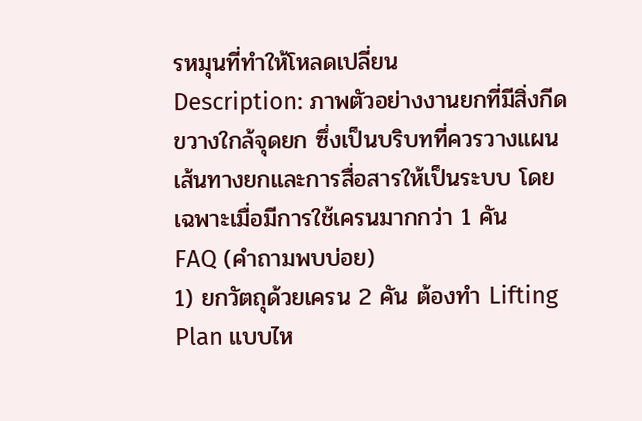รหมุนที่ทำให้โหลดเปลี่ยน
Description: ภาพตัวอย่างงานยกที่มีสิ่งกีดขวางใกล้จุดยก ซึ่งเป็นบริบทที่ควรวางแผนเส้นทางยกและการสื่อสารให้เป็นระบบ โดยเฉพาะเมื่อมีการใช้เครนมากกว่า 1 คัน
FAQ (คำถามพบบ่อย)
1) ยกวัตถุด้วยเครน 2 คัน ต้องทำ Lifting Plan แบบไห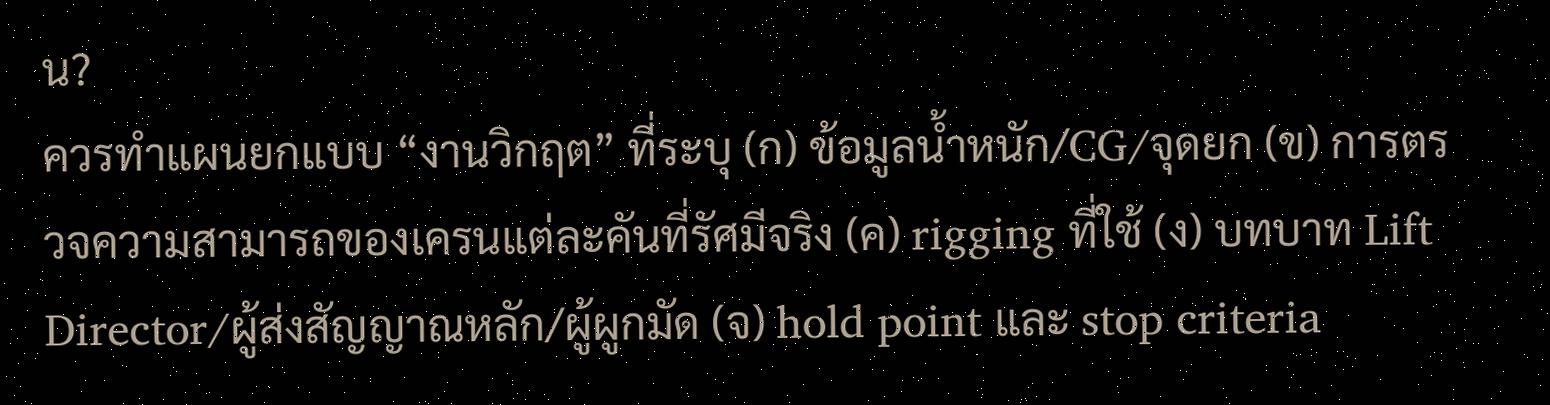น?
ควรทำแผนยกแบบ “งานวิกฤต” ที่ระบุ (ก) ข้อมูลน้ำหนัก/CG/จุดยก (ข) การตรวจความสามารถของเครนแต่ละคันที่รัศมีจริง (ค) rigging ที่ใช้ (ง) บทบาท Lift Director/ผู้ส่งสัญญาณหลัก/ผู้ผูกมัด (จ) hold point และ stop criteria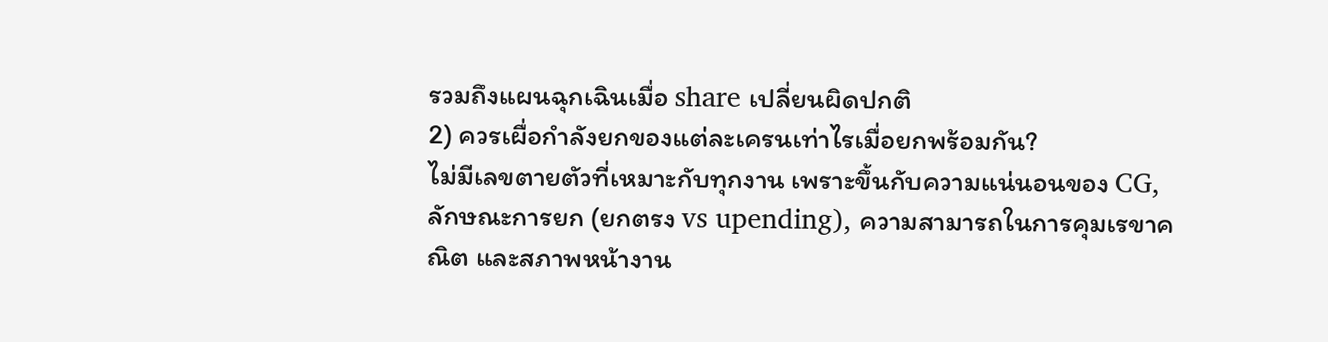รวมถึงแผนฉุกเฉินเมื่อ share เปลี่ยนผิดปกติ
2) ควรเผื่อกำลังยกของแต่ละเครนเท่าไรเมื่อยกพร้อมกัน?
ไม่มีเลขตายตัวที่เหมาะกับทุกงาน เพราะขึ้นกับความแน่นอนของ CG, ลักษณะการยก (ยกตรง vs upending), ความสามารถในการคุมเรขาคณิต และสภาพหน้างาน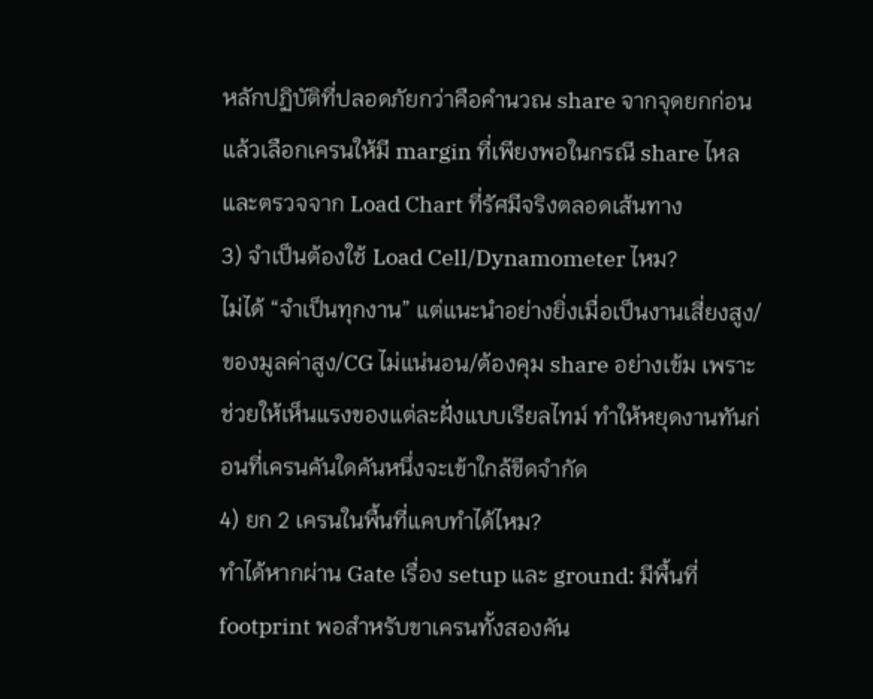หลักปฏิบัติที่ปลอดภัยกว่าคือคำนวณ share จากจุดยกก่อน แล้วเลือกเครนให้มี margin ที่เพียงพอในกรณี share ไหล และตรวจจาก Load Chart ที่รัศมีจริงตลอดเส้นทาง
3) จำเป็นต้องใช้ Load Cell/Dynamometer ไหม?
ไม่ได้ “จำเป็นทุกงาน” แต่แนะนำอย่างยิ่งเมื่อเป็นงานเสี่ยงสูง/ของมูลค่าสูง/CG ไม่แน่นอน/ต้องคุม share อย่างเข้ม เพราะช่วยให้เห็นแรงของแต่ละฝั่งแบบเรียลไทม์ ทำให้หยุดงานทันก่อนที่เครนคันใดคันหนึ่งจะเข้าใกล้ขีดจำกัด
4) ยก 2 เครนในพื้นที่แคบทำได้ไหม?
ทำได้หากผ่าน Gate เรื่อง setup และ ground: มีพื้นที่ footprint พอสำหรับขาเครนทั้งสองคัน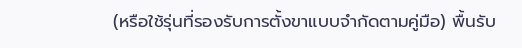(หรือใช้รุ่นที่รองรับการตั้งขาแบบจำกัดตามคู่มือ) พื้นรับ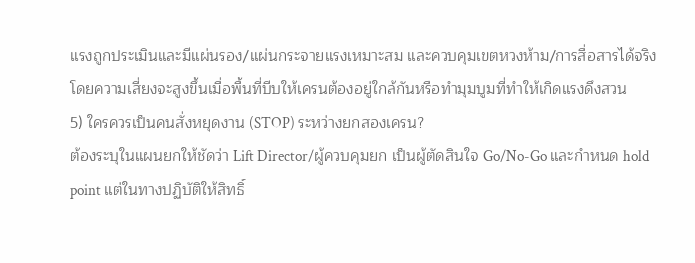แรงถูกประเมินและมีแผ่นรอง/แผ่นกระจายแรงเหมาะสม และควบคุมเขตหวงห้าม/การสื่อสารได้จริง โดยความเสี่ยงจะสูงขึ้นเมื่อพื้นที่บีบให้เครนต้องอยู่ใกล้กันหรือทำมุมบูมที่ทำให้เกิดแรงดึงสวน
5) ใครควรเป็นคนสั่งหยุดงาน (STOP) ระหว่างยกสองเครน?
ต้องระบุในแผนยกให้ชัดว่า Lift Director/ผู้ควบคุมยก เป็นผู้ตัดสินใจ Go/No-Go และกำหนด hold point แต่ในทางปฏิบัติให้สิทธิ์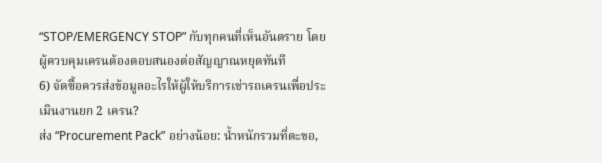“STOP/EMERGENCY STOP” กับทุกคนที่เห็นอันตราย โดยผู้ควบคุมเครนต้องตอบสนองต่อสัญญาณหยุดทันที
6) จัดซื้อควรส่งข้อมูลอะไรให้ผู้ให้บริการเช่ารถเครนเพื่อประเมินงานยก 2 เครน?
ส่ง “Procurement Pack” อย่างน้อย: น้ำหนักรวมที่ตะขอ,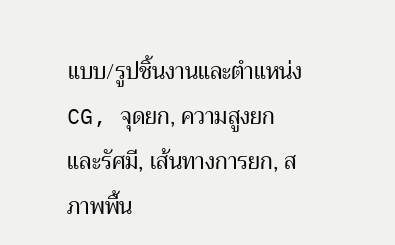แบบ/รูปชิ้นงานและตำแหน่ง CG, จุดยก, ความสูงยกและรัศมี, เส้นทางการยก, สภาพพื้น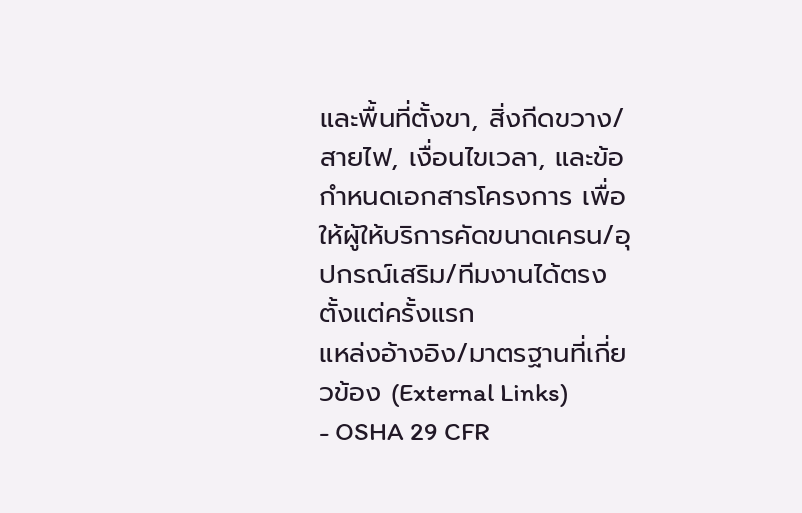และพื้นที่ตั้งขา, สิ่งกีดขวาง/สายไฟ, เงื่อนไขเวลา, และข้อกำหนดเอกสารโครงการ เพื่อให้ผู้ให้บริการคัดขนาดเครน/อุปกรณ์เสริม/ทีมงานได้ตรงตั้งแต่ครั้งแรก
แหล่งอ้างอิง/มาตรฐานที่เกี่ยวข้อง (External Links)
- OSHA 29 CFR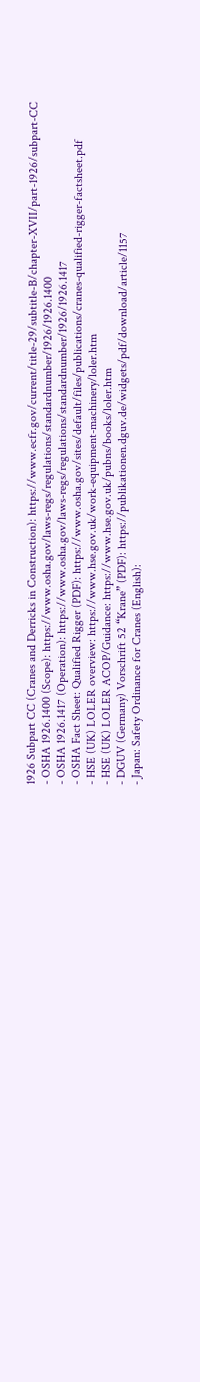1926 Subpart CC (Cranes and Derricks in Construction): https://www.ecfr.gov/current/title-29/subtitle-B/chapter-XVII/part-1926/subpart-CC
- OSHA 1926.1400 (Scope): https://www.osha.gov/laws-regs/regulations/standardnumber/1926/1926.1400
- OSHA 1926.1417 (Operation): https://www.osha.gov/laws-regs/regulations/standardnumber/1926/1926.1417
- OSHA Fact Sheet: Qualified Rigger (PDF): https://www.osha.gov/sites/default/files/publications/cranes-qualified-rigger-factsheet.pdf
- HSE (UK) LOLER overview: https://www.hse.gov.uk/work-equipment-machinery/loler.htm
- HSE (UK) LOLER ACOP/Guidance: https://www.hse.gov.uk/pubns/books/loler.htm
- DGUV (Germany) Vorschrift 52 “Krane” (PDF): https://publikationen.dguv.de/widgets/pdf/download/article/1157
- Japan: Safety Ordinance for Cranes (English):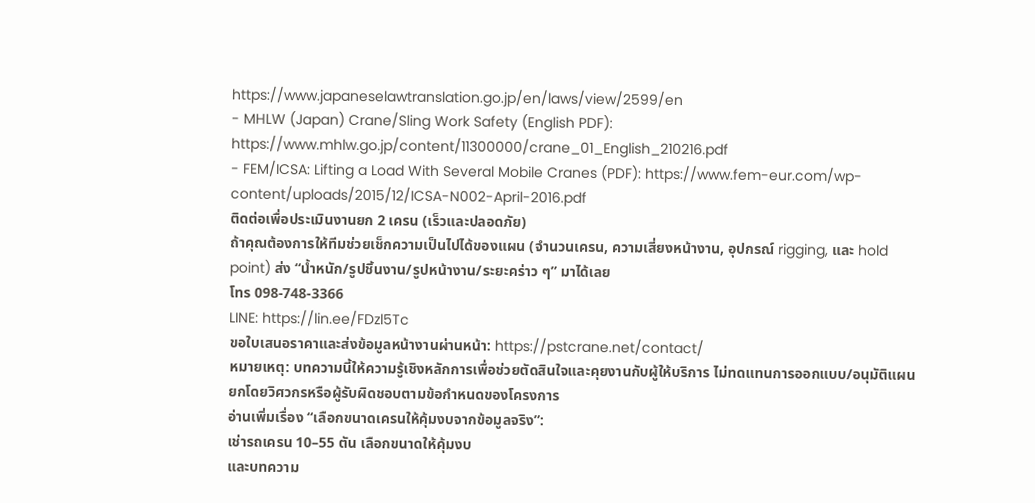https://www.japaneselawtranslation.go.jp/en/laws/view/2599/en
- MHLW (Japan) Crane/Sling Work Safety (English PDF): https://www.mhlw.go.jp/content/11300000/crane_01_English_210216.pdf
- FEM/ICSA: Lifting a Load With Several Mobile Cranes (PDF): https://www.fem-eur.com/wp-content/uploads/2015/12/ICSA-N002-April-2016.pdf
ติดต่อเพื่อประเมินงานยก 2 เครน (เร็วและปลอดภัย)
ถ้าคุณต้องการให้ทีมช่วยเช็กความเป็นไปได้ของแผน (จำนวนเครน, ความเสี่ยงหน้างาน, อุปกรณ์ rigging, และ hold point) ส่ง “น้ำหนัก/รูปชิ้นงาน/รูปหน้างาน/ระยะคร่าว ๆ” มาได้เลย
โทร 098-748-3366
LINE: https://lin.ee/FDzl5Tc
ขอใบเสนอราคาและส่งข้อมูลหน้างานผ่านหน้า: https://pstcrane.net/contact/
หมายเหตุ: บทความนี้ให้ความรู้เชิงหลักการเพื่อช่วยตัดสินใจและคุยงานกับผู้ให้บริการ ไม่ทดแทนการออกแบบ/อนุมัติแผนยกโดยวิศวกรหรือผู้รับผิดชอบตามข้อกำหนดของโครงการ
อ่านเพิ่มเรื่อง “เลือกขนาดเครนให้คุ้มงบจากข้อมูลจริง”:
เช่ารถเครน 10–55 ตัน เลือกขนาดให้คุ้มงบ
และบทความ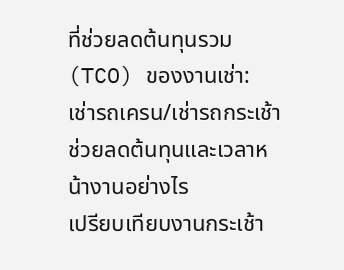ที่ช่วยลดต้นทุนรวม (TCO) ของงานเช่า:
เช่ารถเครน/เช่ารถกระเช้า ช่วยลดต้นทุนและเวลาหน้างานอย่างไร
เปรียบเทียบงานกระเช้า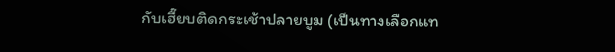กับเฮี๊ยบติดกระเช้าปลายบูม (เป็นทางเลือกแท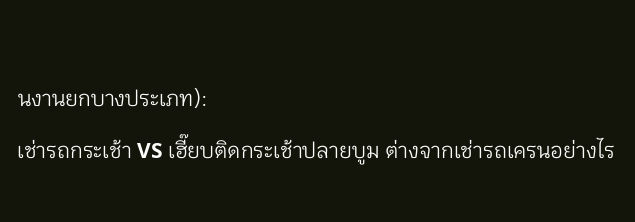นงานยกบางประเภท):
เช่ารถกระเช้า VS เฮี๊ยบติดกระเช้าปลายบูม ต่างจากเช่ารถเครนอย่างไร